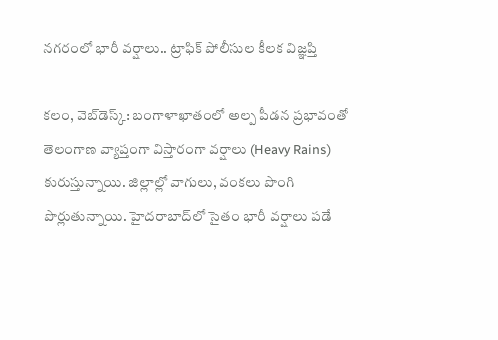న‌గ‌రంలో భారీ వ‌ర్షాలు.. ట్రాఫిక్ పోలీసుల కీల‌క విజ్ఞప్తి

క‌లం, వెబ్‌డెస్క్‌: బంగాళాఖాతంలో అల్ప పీడ‌న ప్ర‌భావంతో తెలంగాణ‌ వ్యాప్తంగా విస్తారంగా వ‌ర్షాలు (Heavy Rains) కురుస్తున్నాయి. జిల్లాల్లో వాగులు, వంక‌లు పొంగి పొర్లుతున్నాయి. హైద‌రాబాద్‌లో సైతం భారీ వ‌ర్షాలు ప‌డే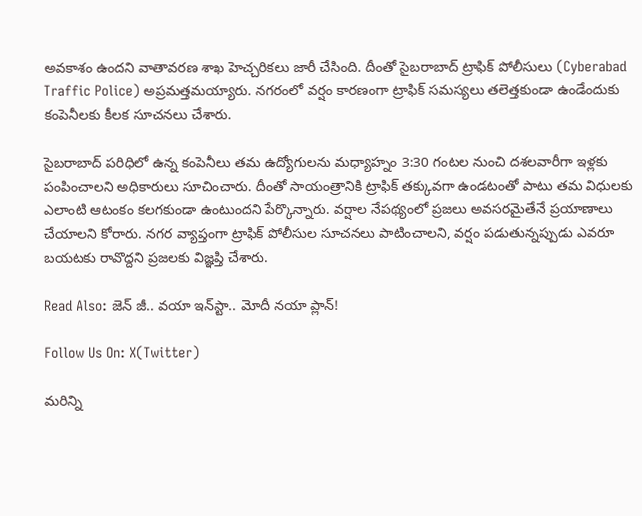అవ‌కాశం ఉంద‌ని వాతావ‌ర‌ణ శాఖ హెచ్చ‌రిక‌లు జారీ చేసింది. దీంతో సైబ‌రాబాద్ ట్రాఫిక్ పోలీసులు (Cyberabad Traffic Police) అప్ర‌మ‌త్త‌మ‌య్యారు. న‌గ‌రంలో వ‌ర్షం కార‌ణంగా ట్రాఫిక్ స‌మ‌స్య‌లు త‌లెత్త‌కుండా ఉండేందుకు కంపెనీల‌కు కీల‌క సూచ‌న‌లు చేశారు.

సైబ‌రాబాద్ ప‌రిధిలో ఉన్న కంపెనీలు త‌మ ఉద్యోగుల‌ను మ‌ధ్యాహ్నం 3:30 గంటల నుంచి దశలవారీగా ఇళ్ల‌కు పంపించాల‌ని అధికారులు సూచించారు. దీంతో సాయంత్రానికి ట్రాఫిక్ త‌క్కువ‌గా ఉండ‌టంతో పాటు త‌మ విధుల‌కు ఎలాంటి ఆటంకం క‌ల‌గ‌కుండా ఉంటుంద‌ని పేర్కొన్నారు. వ‌ర్షాల నేప‌థ్యంలో ప్రజలు అవసరమైతేనే ప్రయాణాలు చేయాలని కోరారు. న‌గ‌ర వ్యాప్తంగా ట్రాఫిక్ పోలీసుల సూచనలు పాటించాల‌ని, వ‌ర్షం ప‌డుతున్న‌ప్పుడు ఎవ‌రూ బ‌య‌ట‌కు రావొద్ద‌ని ప్రజలకు విజ్ఞప్తి చేశారు.

Read Also: జెన్ జీ.. వయా ఇన్‌స్టా.. మోదీ న‌యా ప్లాన్!

Follow Us On: X(Twitter)

మ‌రిన్ని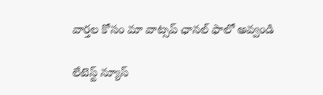వార్త‌ల కోసం మా వాట్స‌ప్ ఛాన‌ల్ ఫాలో అవ్వండి

లేటెస్ట్ న్యూస్‌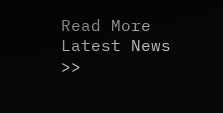Read More Latest News >>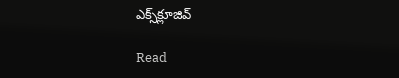ఎక్స్‌క్లూజివ్‌

Read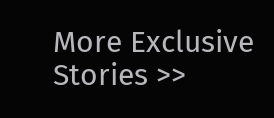More Exclusive Stories >>